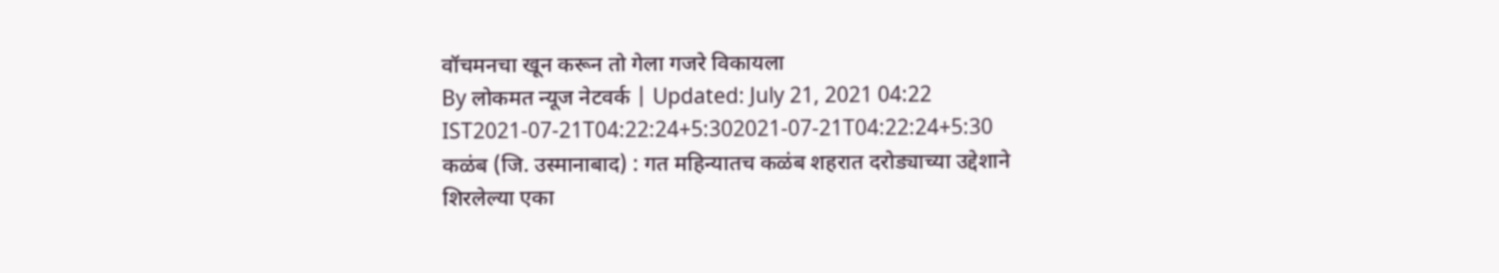वॉचमनचा खून करून तो गेला गजरे विकायला
By लोकमत न्यूज नेटवर्क | Updated: July 21, 2021 04:22 IST2021-07-21T04:22:24+5:302021-07-21T04:22:24+5:30
कळंब (जि. उस्मानाबाद) : गत महिन्यातच कळंब शहरात दरोड्याच्या उद्देशाने शिरलेल्या एका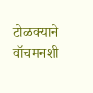टोळक्याने वॉचमनशी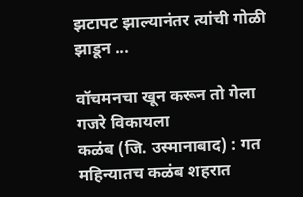झटापट झाल्यानंतर त्यांची गोळी झाडून ...

वॉचमनचा खून करून तो गेला गजरे विकायला
कळंब (जि. उस्मानाबाद) : गत महिन्यातच कळंब शहरात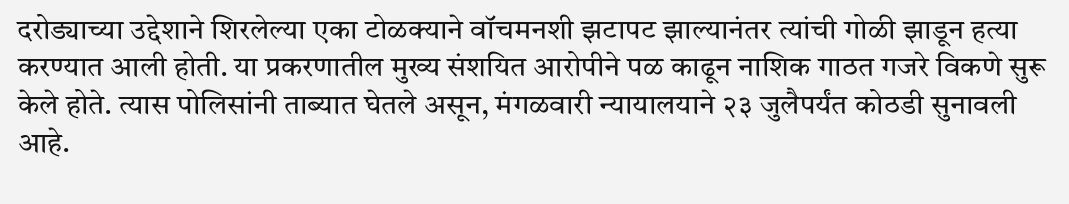दरोड्याच्या उद्देशाने शिरलेल्या एका टोळक्याने वॉचमनशी झटापट झाल्यानंतर त्यांची गोळी झाडून हत्या करण्यात आली होती. या प्रकरणातील मुख्य संशयित आरोपीने पळ काढून नाशिक गाठत गजरे विकणे सुरू केले होते. त्यास पोलिसांनी ताब्यात घेतले असून, मंगळवारी न्यायालयाने २३ जुलैपर्यंत कोठडी सुनावली आहे.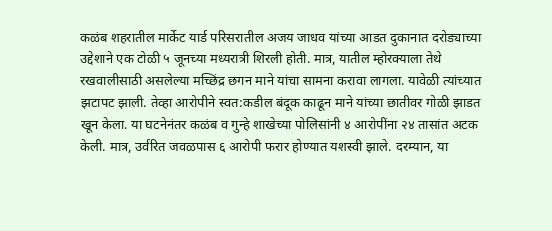कळंब शहरातील मार्केट यार्ड परिसरातील अजय जाधव यांच्या आडत दुकानात दरोड्याच्या उद्देशाने एक टोळी ५ जूनच्या मध्यरात्री शिरली होती. मात्र, यातील म्होरक्याला तेथे रखवालीसाठी असलेल्या मच्छिंद्र छगन माने यांचा सामना करावा लागला. यावेळी त्यांच्यात झटापट झाली. तेव्हा आरोपीने स्वत:कडील बंदूक काढून माने यांच्या छातीवर गोळी झाडत खून केला. या घटनेनंतर कळंब व गुन्हे शाखेच्या पोलिसांनी ४ आरोपींना २४ तासांत अटक केली. मात्र, उर्वरित जवळपास ६ आरोपी फरार होण्यात यशस्वी झाले. दरम्यान, या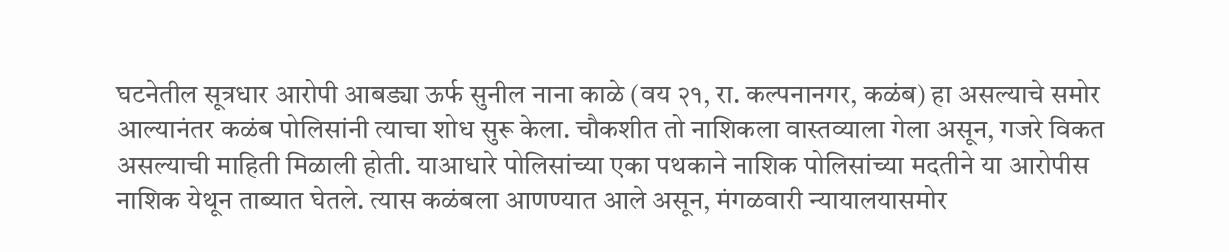घटनेतील सूत्रधार आरोपी आबड्या ऊर्फ सुनील नाना काळे (वय २१, रा. कल्पनानगर, कळंब) हा असल्याचे समोर आल्यानंतर कळंब पोलिसांनी त्याचा शोध सुरू केला. चौकशीत तो नाशिकला वास्तव्याला गेला असून, गजरे विकत असल्याची माहिती मिळाली होती. याआधारे पोलिसांच्या एका पथकाने नाशिक पोलिसांच्या मदतीने या आरोपीस नाशिक येथून ताब्यात घेतले. त्यास कळंबला आणण्यात आले असून, मंगळवारी न्यायालयासमोर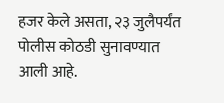हजर केले असता, २३ जुलैपर्यंत पोलीस कोठडी सुनावण्यात आली आहे.